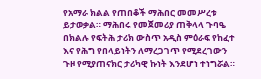የአማራ ክልል የጠበቆች ማሕበር መመሥረቱ ይታወቃል። ማሕበሩ የመጀመሪያ ጠቅላላ ጉባዔ በክልሉ የፍትሕ ታሪክ ውስጥ አዲስ ምዕራፍ የከፈተ እና የሕግ የበላይነትን ለማረጋገጥ የሚደረገውን ጉዞ የሚያጠናክር ታሪካዊ ኩነት እንደሆነ ተነግሯል።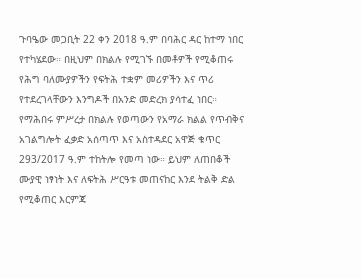ጉባዔው መጋቢት 22 ቀን 2018 ዓ.ም በባሕር ዳር ከተማ ነበር የተካሄደው። በዚህም በክልሉ የሚገኙ በመቶዎች የሚቆጠሩ የሕግ ባለሙያዎችን የፍትሕ ተቋም መሪዎችን እና ጥሪ የተደረገላቸውን እንግዶች በአንድ መድረክ ያሳተፈ ነበር።
የማሕበሩ ምሥረታ በክልሉ የወጣውን የአማራ ክልል የጥብቅና አገልግሎት ፈቃድ አሰጣጥ እና አስተዳደር አዋጅ ቁጥር 293/2017 ዓ.ም ተከትሎ የመጣ ነው። ይህም ለጠበቆች ሙያዊ ነፃነት እና ለፍትሕ ሥርዓቱ መጠናከር እንደ ትልቅ ድል የሚቆጠር እርምጃ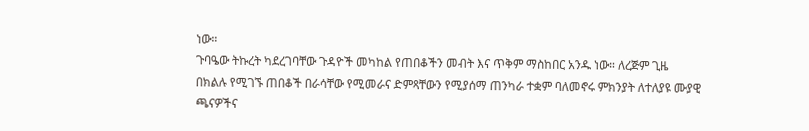ነው።
ጉባዔው ትኩረት ካደረገባቸው ጉዳዮች መካከል የጠበቆችን መብት እና ጥቅም ማስከበር አንዱ ነው። ለረጅም ጊዜ በክልሉ የሚገኙ ጠበቆች በራሳቸው የሚመራና ድምጻቸውን የሚያሰማ ጠንካራ ተቋም ባለመኖሩ ምክንያት ለተለያዩ ሙያዊ ጫናዎችና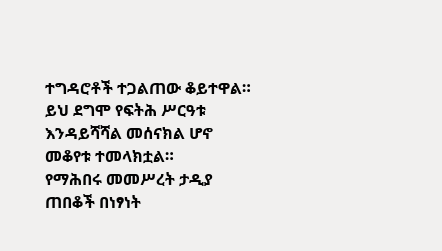ተግዳሮቶች ተጋልጠው ቆይተዋል። ይህ ደግሞ የፍትሕ ሥርዓቱ እንዳይሻሻል መሰናክል ሆኖ መቆየቱ ተመላክቷል።
የማሕበሩ መመሥረት ታዲያ ጠበቆች በነፃነት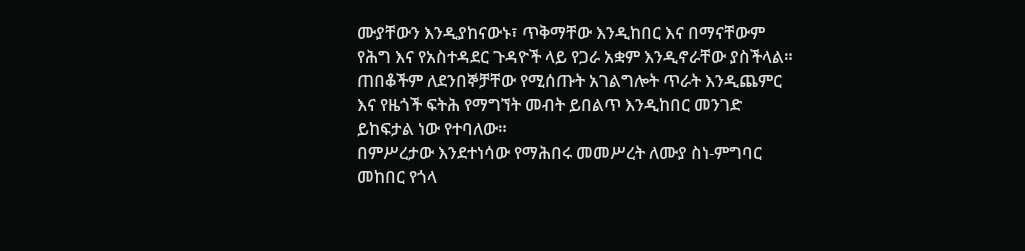ሙያቸውን እንዲያከናውኑ፣ ጥቅማቸው እንዲከበር እና በማናቸውም የሕግ እና የአስተዳደር ጉዳዮች ላይ የጋራ አቋም እንዲኖራቸው ያስችላል። ጠበቆችም ለደንበኞቻቸው የሚሰጡት አገልግሎት ጥራት እንዲጨምር እና የዜጎች ፍትሕ የማግኘት መብት ይበልጥ እንዲከበር መንገድ ይከፍታል ነው የተባለው።
በምሥረታው እንደተነሳው የማሕበሩ መመሥረት ለሙያ ስነ-ምግባር መከበር የጎላ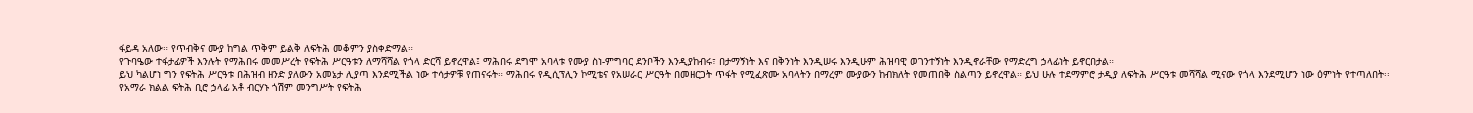ፋይዳ አለው። የጥብቅና ሙያ ከግል ጥቅም ይልቅ ለፍትሕ መቆምን ያስቀድማል።
የጉባዔው ተፋታፊዎች እንሉት የማሕበሩ መመሥረት የፍትሕ ሥርዓቱን ለማሻሻል የጎላ ድርሻ ይኖረዋል፤ ማሕበሩ ደግሞ አባላቱ የሙያ ስነ-ምግባር ደንቦችን እንዲያከብሩ፣ በታማኝነት እና በቅንነት እንዲሠሩ እንዲሁም ሕዝባዊ ወገንተኝነት እንዲኖራቸው የማድረግ ኃላፊነት ይኖርበታል።
ይህ ካልሆነ ግን የፍትሕ ሥርዓቱ በሕዝብ ዘንድ ያለውን አመኔታ ሊያጣ እንደሚችል ነው ተሳታዎቹ የጠናሩት። ማሕበሩ የዲሲፕሊን ኮሚቴና የአሠራር ሥርዓት በመዘርጋት ጥፋት የሚፈጽሙ አባላትን በማረም ሙያውን ከብክለት የመጠበቅ ስልጣን ይኖረዋል። ይህ ሁሉ ተደማምሮ ታዲያ ለፍትሕ ሥርዓቱ መሻሻል ሚናው የጎላ እንደሚሆን ነው ዕምነት የተጣለበት፡፡
የአማራ ክልል ፍትሕ ቢሮ ኃላፊ አቶ ብርሃኑ ጎሽም መንግሥት የፍትሕ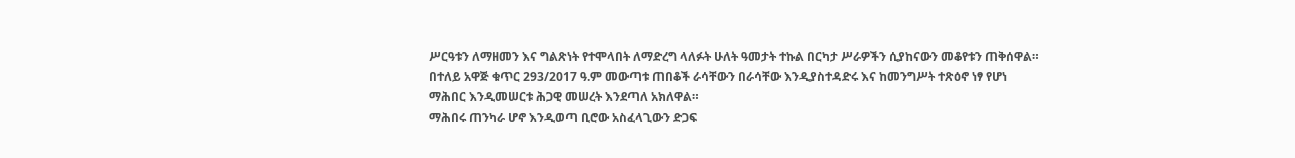ሥርዓቱን ለማዘመን እና ግልጽነት የተሞላበት ለማድረግ ላለፉት ሁለት ዓመታት ተኩል በርካታ ሥራዎችን ሲያከናውን መቆየቱን ጠቅሰዋል። በተለይ አዋጅ ቁጥር 293/2017 ዓ.ም መውጣቱ ጠበቆች ራሳቸውን በራሳቸው እንዲያስተዳድሩ እና ከመንግሥት ተጽዕኖ ነፃ የሆነ ማሕበር እንዲመሠርቱ ሕጋዊ መሠረት እንደጣለ አክለዋል።
ማሕበሩ ጠንካራ ሆኖ እንዲወጣ ቢሮው አስፈላጊውን ድጋፍ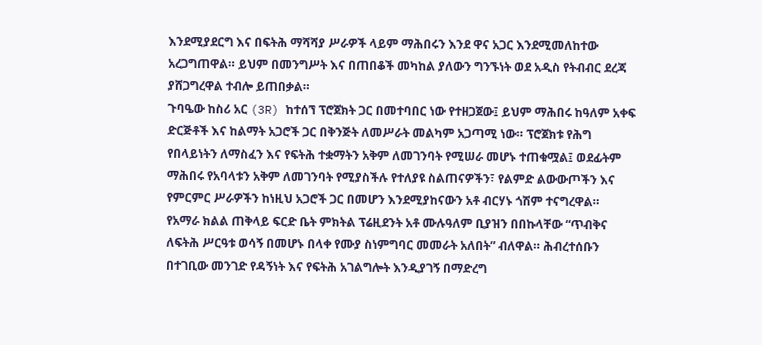እንደሚያደርግ እና በፍትሕ ማሻሻያ ሥራዎች ላይም ማሕበሩን እንደ ዋና አጋር እንደሚመለከተው አረጋግጠዋል። ይህም በመንግሥት እና በጠበቆች መካከል ያለውን ግንኙነት ወደ አዲስ የትብብር ደረጃ ያሸጋግረዋል ተብሎ ይጠበቃል።
ጉባዔው ከስሪ አር (3R) ከተሰኘ ፕሮጀክት ጋር በመተባበር ነው የተዘጋጀው፤ ይህም ማሕበሩ ከዓለም አቀፍ ድርጅቶች እና ከልማት አጋሮች ጋር በቅንጅት ለመሥራት መልካም አጋጣሚ ነው። ፕሮጀክቱ የሕግ የበላይነትን ለማስፈን እና የፍትሕ ተቋማትን አቅም ለመገንባት የሚሠራ መሆኑ ተጠቁሟል፤ ወደፊትም ማሕበሩ የአባላቱን አቅም ለመገንባት የሚያስችሉ የተለያዩ ስልጠናዎችን፣ የልምድ ልውውጦችን እና የምርምር ሥራዎችን ከነዚህ አጋሮች ጋር በመሆን እንደሚያከናውን አቶ ብርሃኑ ጎሽም ተናግረዋል።
የአማራ ክልል ጠቅላይ ፍርድ ቤት ምክትል ፕሬዚደንት አቶ ሙሉዓለም ቢያዝን በበኩላቸው “ጥብቅና ለፍትሕ ሥርዓቱ ወሳኝ በመሆኑ በላቀ የሙያ ስነምግባር መመራት አለበት” ብለዋል። ሕብረተሰቡን በተገቢው መንገድ የዳኝነት እና የፍትሕ አገልግሎት እንዲያገኝ በማድረግ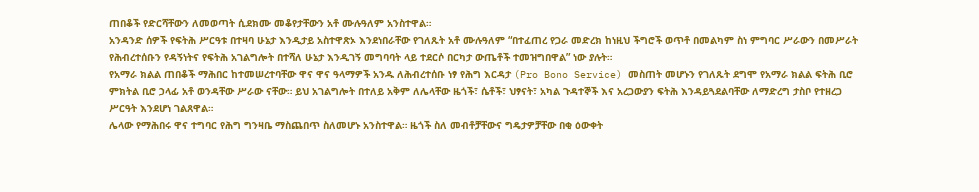ጠበቆች የድርሻቸውን ለመወጣት ሲደክሙ መቆየታቸውን አቶ ሙሉዓለም አንስተዋል።
አንዳንድ ሰዎች የፍትሕ ሥርዓቱ በተዛባ ሁኔታ እንዲታይ አስተዋጽኦ እንደነበራቸው የገለጹት አቶ ሙሉዓለም “በተፈጠረ የጋራ መድረክ ከነዚህ ችግሮች ወጥቶ በመልካም ስነ ምግባር ሥራውን በመሥራት የሕብረተሰቡን የዳኝነትና የፍትሕ አገልግሎት በተሻለ ሁኔታ እንዲገኝ መግባባት ላይ ተደርሶ በርካታ ውጤቶች ተመዝግበዋል” ነው ያሉት።
የአማራ ክልል ጠበቆች ማሕበር ከተመሠረተባቸው ዋና ዋና ዓላማዎች አንዱ ለሕብረተሰቡ ነፃ የሕግ እርዳታ (Pro Bono Service) መስጠት መሆኑን የገለጹት ደግሞ የአማራ ክልል ፍትሕ ቢሮ ምክትል ቢሮ ኃላፊ አቶ ወንዳቸው ሥራው ናቸው። ይህ አገልግሎት በተለይ አቅም ለሌላቸው ዜጎች፣ ሴቶች፣ ህፃናት፣ አካል ጉዳተኞች እና አረጋውያን ፍትሕ እንዳይጓደልባቸው ለማድረግ ታስቦ የተዘረጋ ሥርዓት እንደሆነ ገልጸዋል።
ሌላው የማሕበሩ ዋና ተግባር የሕግ ግንዛቤ ማስጨበጥ ስለመሆኑ አንስተዋል። ዜጎች ስለ መብቶቻቸውና ግዴታዎቻቸው በቂ ዕውቀት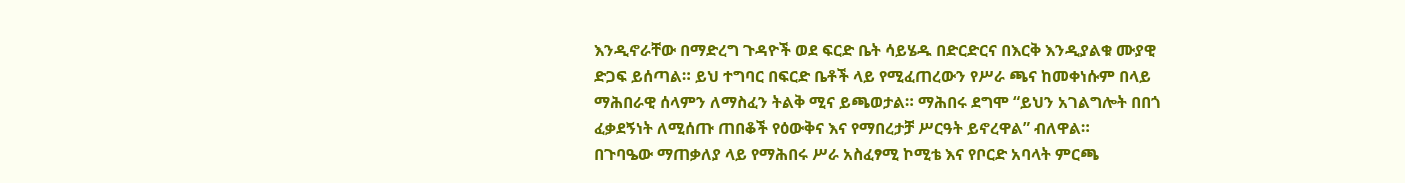እንዲኖራቸው በማድረግ ጉዳዮች ወደ ፍርድ ቤት ሳይሄዱ በድርድርና በእርቅ እንዲያልቁ ሙያዊ ድጋፍ ይሰጣል። ይህ ተግባር በፍርድ ቤቶች ላይ የሚፈጠረውን የሥራ ጫና ከመቀነሱም በላይ ማሕበራዊ ሰላምን ለማስፈን ትልቅ ሚና ይጫወታል። ማሕበሩ ደግሞ “ይህን አገልግሎት በበጎ ፈቃደኝነት ለሚሰጡ ጠበቆች የዕውቅና እና የማበረታቻ ሥርዓት ይኖረዋል” ብለዋል።
በጉባዔው ማጠቃለያ ላይ የማሕበሩ ሥራ አስፈፃሚ ኮሚቴ እና የቦርድ አባላት ምርጫ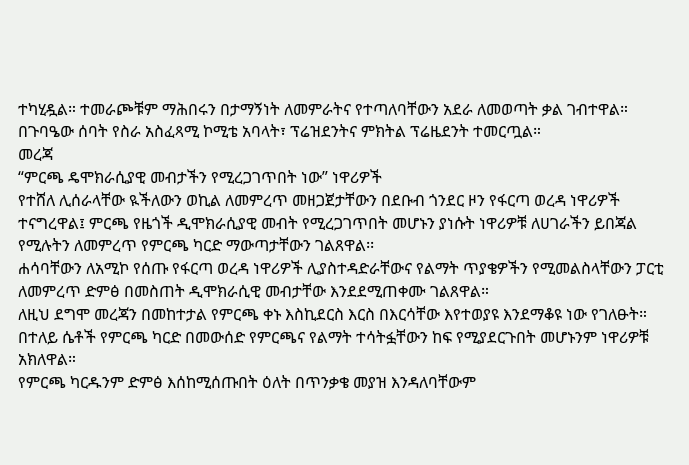ተካሂዷል። ተመራጮቹም ማሕበሩን በታማኝነት ለመምራትና የተጣለባቸውን አደራ ለመወጣት ቃል ገብተዋል።
በጉባዔው ሰባት የስራ አስፈጻሚ ኮሚቴ አባላት፣ ፕሬዝደንትና ምክትል ፕሬዜደንት ተመርጧል።
መረጃ
“ምርጫ ዴሞክራሲያዊ መብታችን የሚረጋገጥበት ነው” ነዋሪዎች
የተሸለ ሊሰራላቸው ዪችለውን ወኪል ለመምረጥ መዘጋጀታቸውን በደቡብ ጎንደር ዞን የፋርጣ ወረዳ ነዋሪዎች ተናግረዋል፤ ምርጫ የዜጎች ዲሞክራሲያዊ መብት የሚረጋገጥበት መሆኑን ያነሱት ነዋሪዎቹ ለሀገራችን ይበጃል የሚሉትን ለመምረጥ የምርጫ ካርድ ማውጣታቸውን ገልጸዋል፡፡
ሐሳባቸውን ለአሚኮ የሰጡ የፋርጣ ወረዳ ነዋሪዎች ሊያስተዳድራቸውና የልማት ጥያቄዎችን የሚመልስላቸውን ፓርቲ ለመምረጥ ድምፅ በመስጠት ዲሞክራሲዊ መብታቸው እንደደሚጠቀሙ ገልጸዋል።
ለዚህ ደግሞ መረጃን በመከተታል የምርጫ ቀኑ እስኪደርስ እርስ በእርሳቸው እየተወያዩ እንደማቆዩ ነው የገለፁት።
በተለይ ሴቶች የምርጫ ካርድ በመውሰድ የምርጫና የልማት ተሳትፏቸውን ከፍ የሚያደርጉበት መሆኑንም ነዋሪዎቹ አክለዋል።
የምርጫ ካርዱንም ድምፅ እሰከሚሰጡበት ዕለት በጥንቃቄ መያዝ እንዳለባቸውም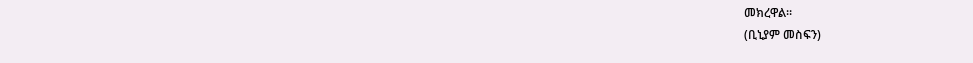መክረዋል።
(ቢኒያም መስፍን)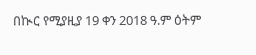በኲር የሚያዚያ 19 ቀን 2018 ዓ.ም ዕትም